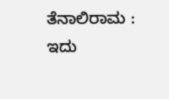ತೆನಾಲಿರಾಮ : ಇದು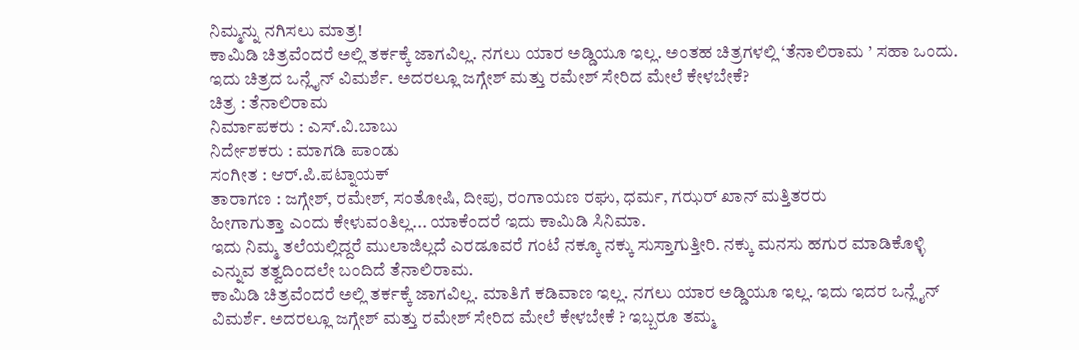ನಿಮ್ಮನ್ನು ನಗಿಸಲು ಮಾತ್ರ!
ಕಾಮಿಡಿ ಚಿತ್ರವೆಂದರೆ ಅಲ್ಲಿ ತರ್ಕಕ್ಕೆ ಜಾಗವಿಲ್ಲ. ನಗಲು ಯಾರ ಅಡ್ಡಿಯೂ ಇಲ್ಲ. ಅಂತಹ ಚಿತ್ರಗಳಲ್ಲಿ ‘ತೆನಾಲಿರಾಮ ’ ಸಹಾ ಒಂದು. ಇದು ಚಿತ್ರದ ಒನ್ಲೈನ್ ವಿಮರ್ಶೆ. ಅದರಲ್ಲೂ ಜಗ್ಗೇಶ್ ಮತ್ತು ರಮೇಶ್ ಸೇರಿದ ಮೇಲೆ ಕೇಳಬೇಕೆ?
ಚಿತ್ರ : ತೆನಾಲಿರಾಮ
ನಿರ್ಮಾಪಕರು : ಎಸ್.ವಿ.ಬಾಬು
ನಿರ್ದೇಶಕರು : ಮಾಗಡಿ ಪಾಂಡು
ಸಂಗೀತ : ಆರ್.ಪಿ.ಪಟ್ನಾಯಕ್
ತಾರಾಗಣ : ಜಗ್ಗೇಶ್, ರಮೇಶ್, ಸಂತೋಷಿ, ದೀಪು, ರಂಗಾಯಣ ರಘು, ಧರ್ಮ, ಗಝರ್ ಖಾನ್ ಮತ್ತಿತರರು
ಹೀಗಾಗುತ್ತಾ ಎಂದು ಕೇಳುವಂತಿಲ್ಲ... ಯಾಕೆಂದರೆ ಇದು ಕಾಮಿಡಿ ಸಿನಿಮಾ.
ಇದು ನಿಮ್ಮ ತಲೆಯಲ್ಲಿದ್ದರೆ ಮುಲಾಜಿಲ್ಲದೆ ಎರಡೂವರೆ ಗಂಟೆ ನಕ್ಕೂ ನಕ್ಕು ಸುಸ್ತಾಗುತ್ತೀರಿ. ನಕ್ಕು ಮನಸು ಹಗುರ ಮಾಡಿಕೊಳ್ಳಿ ಎನ್ನುವ ತತ್ವದಿಂದಲೇ ಬಂದಿದೆ ತೆನಾಲಿರಾಮ.
ಕಾಮಿಡಿ ಚಿತ್ರವೆಂದರೆ ಅಲ್ಲಿ ತರ್ಕಕ್ಕೆ ಜಾಗವಿಲ್ಲ. ಮಾತಿಗೆ ಕಡಿವಾಣ ಇಲ್ಲ. ನಗಲು ಯಾರ ಅಡ್ಡಿಯೂ ಇಲ್ಲ. ಇದು ಇದರ ಒನ್ಲೈನ್ ವಿಮರ್ಶೆ. ಅದರಲ್ಲೂ ಜಗ್ಗೇಶ್ ಮತ್ತು ರಮೇಶ್ ಸೇರಿದ ಮೇಲೆ ಕೇಳಬೇಕೆ ? ಇಬ್ಬರೂ ತಮ್ಮ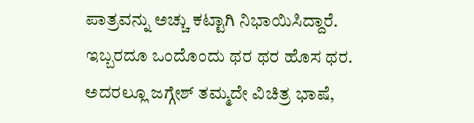ಪಾತ್ರವನ್ನು ಅಚ್ಚು ಕಟ್ಟಾಗಿ ನಿಭಾಯಿಸಿದ್ದಾರೆ. ಇಬ್ಬರದೂ ಒಂದೊಂದು ಥರ ಥರ ಹೊಸ ಥರ. ಅದರಲ್ಲೂ ಜಗ್ಗೇಶ್ ತಮ್ಮದೇ ವಿಚಿತ್ರ ಭಾಷೆ,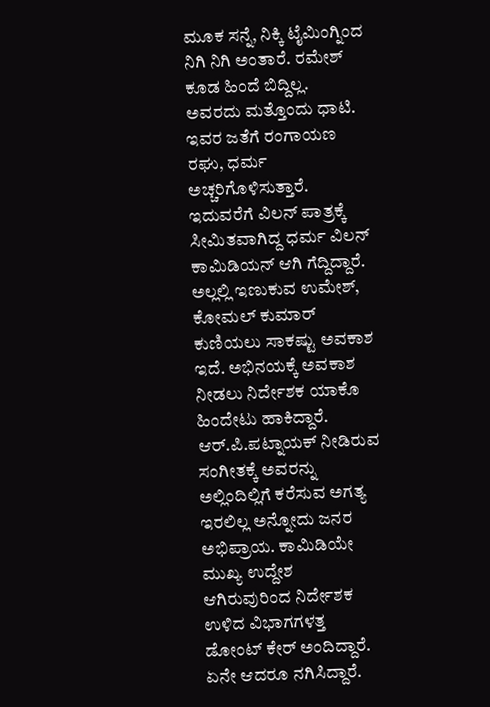ಮೂಕ ಸನ್ನೆ, ನಿಕ್ಕಿ ಟೈಮಿಂಗ್ನಿಂದ ನಿಗಿ ನಿಗಿ ಅಂತಾರೆ. ರಮೇಶ್ ಕೂಡ ಹಿಂದೆ ಬಿದ್ದಿಲ್ಲ. ಅವರದು ಮತ್ತೊಂದು ಧಾಟಿ.
ಇವರ ಜತೆಗೆ ರಂಗಾಯಣ ರಘು, ಧರ್ಮ ಅಚ್ಚರಿಗೊಳಿಸುತ್ತಾರೆ. ಇದುವರೆಗೆ ವಿಲನ್ ಪಾತ್ರಕ್ಕೆ ಸೀಮಿತವಾಗಿದ್ದ ಧರ್ಮ ವಿಲನ್ ಕಾಮಿಡಿಯನ್ ಆಗಿ ಗೆದ್ದಿದ್ದಾರೆ. ಅಲ್ಲಲ್ಲಿ ಇಣುಕುವ ಉಮೇಶ್, ಕೋಮಲ್ ಕುಮಾರ್ ಕುಣಿಯಲು ಸಾಕಷ್ಟು ಅವಕಾಶ ಇದೆ. ಅಭಿನಯಕ್ಕೆ ಅವಕಾಶ ನೀಡಲು ನಿರ್ದೇಶಕ ಯಾಕೊ ಹಿಂದೇಟು ಹಾಕಿದ್ದಾರೆ.
ಆರ್.ಪಿ.ಪಟ್ನಾಯಕ್ ನೀಡಿರುವ ಸಂಗೀತಕ್ಕೆ ಅವರನ್ನು ಅಲ್ಲಿಂದಿಲ್ಲಿಗೆ ಕರೆಸುವ ಅಗತ್ಯ ಇರಲಿಲ್ಲ ಅನ್ನೋದು ಜನರ ಅಭಿಪ್ರಾಯ. ಕಾಮಿಡಿಯೇ ಮುಖ್ಯ ಉದ್ದೇಶ ಆಗಿರುವುರಿಂದ ನಿರ್ದೇಶಕ ಉಳಿದ ವಿಭಾಗಗಳತ್ತ ಡೋಂಟ್ ಕೇರ್ ಅಂದಿದ್ದಾರೆ. ಏನೇ ಆದರೂ ನಗಿಸಿದ್ದಾರೆ.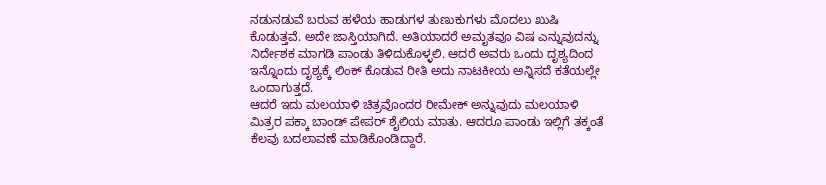ನಡುನಡುವೆ ಬರುವ ಹಳೆಯ ಹಾಡುಗಳ ತುಣುಕುಗಳು ಮೊದಲು ಖುಷಿ ಕೊಡುತ್ತವೆ. ಅದೇ ಜಾಸ್ತಿಯಾಗಿದೆ. ಅತಿಯಾದರೆ ಅಮೃತವೂ ವಿಷ ಎನ್ನುವುದನ್ನು ನಿರ್ದೇಶಕ ಮಾಗಡಿ ಪಾಂಡು ತಿಳಿದುಕೊಳ್ಳಲಿ. ಆದರೆ ಅವರು ಒಂದು ದೃಶ್ಯದಿಂದ ಇನ್ನೊಂದು ದೃಶ್ಯಕ್ಕೆ ಲಿಂಕ್ ಕೊಡುವ ರೀತಿ ಅದು ನಾಟಕೀಯ ಅನ್ನಿಸದೆ ಕತೆಯಲ್ಲೇ ಒಂದಾಗುತ್ತದೆ.
ಆದರೆ ಇದು ಮಲಯಾಳಿ ಚಿತ್ರವೊಂದರ ರೀಮೇಕ್ ಅನ್ನುವುದು ಮಲಯಾಳಿ ಮಿತ್ರರ ಪಕ್ಕಾ ಬಾಂಡ್ ಪೇಪರ್ ಶೈಲಿಯ ಮಾತು. ಆದರೂ ಪಾಂಡು ಇಲ್ಲಿಗೆ ತಕ್ಕಂತೆ ಕೆಲವು ಬದಲಾವಣೆ ಮಾಡಿಕೊಂಡಿದ್ದಾರೆ.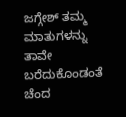ಜಗ್ಗೇಶ್ ತಮ್ಮ ಮಾತುಗಳನ್ನು ತಾವೇ ಬರೆದುಕೊಂಡಂತೆ ಚೆಂದ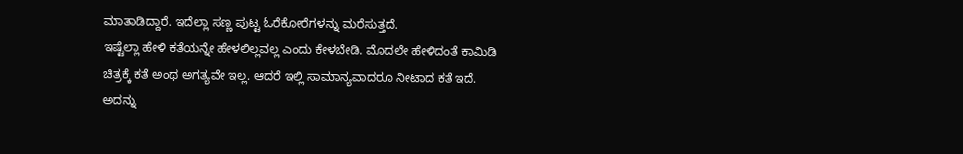ಮಾತಾಡಿದ್ದಾರೆ. ಇದೆಲ್ಲಾ ಸಣ್ಣ ಪುಟ್ಟ ಓರೆಕೋರೆಗಳನ್ನು ಮರೆಸುತ್ತದೆ.
ಇಷ್ಟೆಲ್ಲಾ ಹೇಳಿ ಕತೆಯನ್ನೇ ಹೇಳಲಿಲ್ಲವಲ್ಲ ಎಂದು ಕೇಳಬೇಡಿ. ಮೊದಲೇ ಹೇಳಿದಂತೆ ಕಾಮಿಡಿ ಚಿತ್ರಕ್ಕೆ ಕತೆ ಅಂಥ ಅಗತ್ಯವೇ ಇಲ್ಲ. ಆದರೆ ಇಲ್ಲಿ ಸಾಮಾನ್ಯವಾದರೂ ನೀಟಾದ ಕತೆ ಇದೆ. ಅದನ್ನು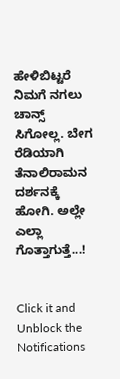ಹೇಳಿಬಿಟ್ಟರೆ ನಿಮಗೆ ನಗಲು ಚಾನ್ಸ್ ಸಿಗೋಲ್ಲ. ಬೇಗ ರೆಡಿಯಾಗಿ ತೆನಾಲಿರಾಮನ ದರ್ಶನಕ್ಕೆ ಹೋಗಿ. ಅಲ್ಲೇ ಎಲ್ಲಾ ಗೊತ್ತಾಗುತ್ತೆ...!


Click it and Unblock the Notifications